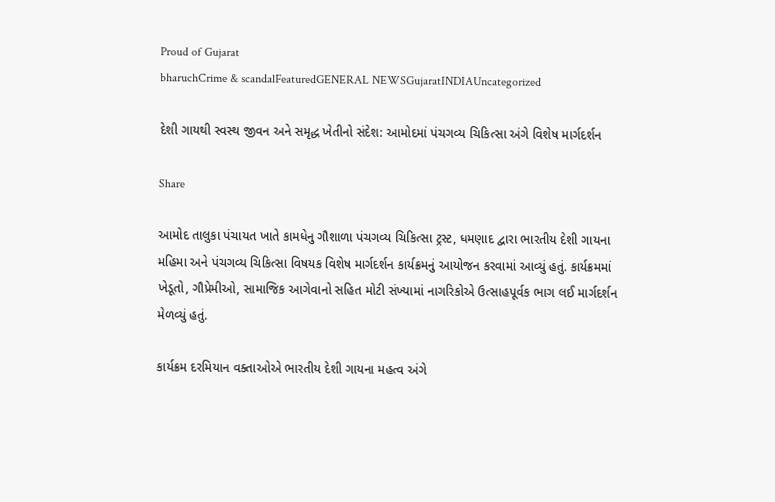Proud of Gujarat
bharuchCrime & scandalFeaturedGENERAL NEWSGujaratINDIAUncategorized

દેશી ગાયથી સ્વસ્થ જીવન અને સમૃદ્ધ ખેતીનો સંદેશ: આમોદમાં પંચગવ્ય ચિકિત્સા અંગે વિશેષ માર્ગદર્શન

Share

આમોદ તાલુકા પંચાયત ખાતે કામધેનુ ગૌશાળા પંચગવ્ય ચિકિત્સા ટ્રસ્ટ, ધમણાદ દ્વારા ભારતીય દેશી ગાયના મહિમા અને પંચગવ્ય ચિકિત્સા વિષયક વિશેષ માર્ગદર્શન કાર્યક્રમનું આયોજન કરવામાં આવ્યું હતું. કાર્યક્રમમાં ખેડૂતો, ગૌપ્રેમીઓ, સામાજિક આગેવાનો સહિત મોટી સંખ્યામાં નાગરિકોએ ઉત્સાહપૂર્વક ભાગ લઈ માર્ગદર્શન મેળવ્યું હતું.

કાર્યક્રમ દરમિયાન વક્તાઓએ ભારતીય દેશી ગાયના મહત્વ અંગે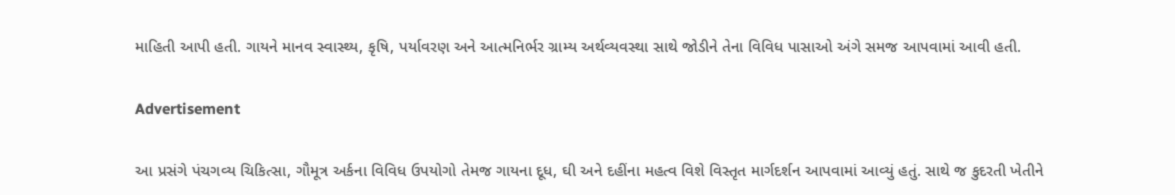માહિતી આપી હતી. ગાયને માનવ સ્વાસ્થ્ય, કૃષિ, પર્યાવરણ અને આત્મનિર્ભર ગ્રામ્ય અર્થવ્યવસ્થા સાથે જોડીને તેના વિવિધ પાસાઓ અંગે સમજ આપવામાં આવી હતી.

Advertisement

આ પ્રસંગે પંચગવ્ય ચિકિત્સા, ગૌમૂત્ર અર્કના વિવિધ ઉપયોગો તેમજ ગાયના દૂધ, ઘી અને દહીંના મહત્વ વિશે વિસ્તૃત માર્ગદર્શન આપવામાં આવ્યું હતું. સાથે જ કુદરતી ખેતીને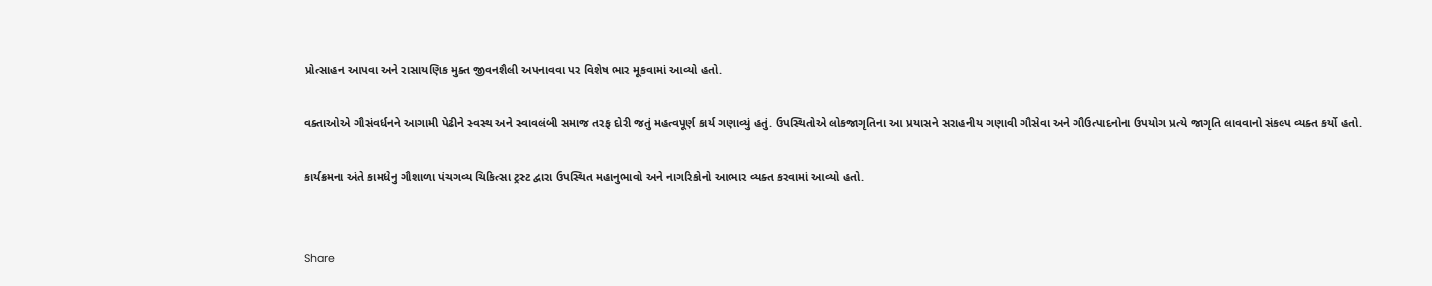પ્રોત્સાહન આપવા અને રાસાયણિક મુક્ત જીવનશૈલી અપનાવવા પર વિશેષ ભાર મૂકવામાં આવ્યો હતો.

વક્તાઓએ ગૌસંવર્ધનને આગામી પેઢીને સ્વસ્થ અને સ્વાવલંબી સમાજ તરફ દોરી જતું મહત્વપૂર્ણ કાર્ય ગણાવ્યું હતું. ઉપસ્થિતોએ લોકજાગૃતિના આ પ્રયાસને સરાહનીય ગણાવી ગૌસેવા અને ગૌઉત્પાદનોના ઉપયોગ પ્રત્યે જાગૃતિ લાવવાનો સંકલ્પ વ્યક્ત કર્યો હતો.

કાર્યક્રમના અંતે કામધેનુ ગૌશાળા પંચગવ્ય ચિકિત્સા ટ્રસ્ટ દ્વારા ઉપસ્થિત મહાનુભાવો અને નાગરિકોનો આભાર વ્યક્ત કરવામાં આવ્યો હતો.


Share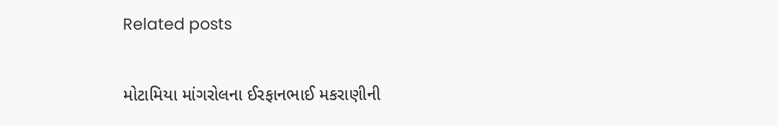Related posts

મોટામિયા માંગરોલના ઈરફાનભાઈ મકરાણીની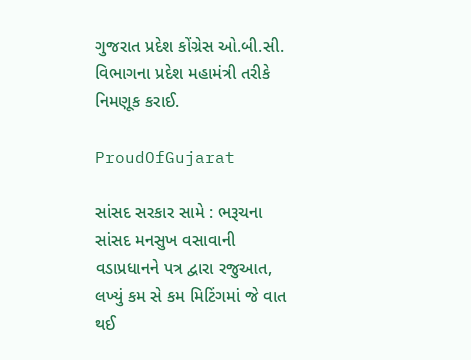ગુજરાત પ્રદેશ કોંગ્રેસ ઓ.બી.સી. વિભાગના પ્રદેશ મહામંત્રી તરીકે નિમણૂક કરાઈ.

ProudOfGujarat

સાંસદ સરકાર સામે : ભરૂચના સાંસદ મનસુખ વસાવાની વડાપ્રધાનને પત્ર દ્વારા રજુઆત, લખ્યું કમ સે કમ મિટિંગમાં જે વાત થઈ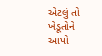એટલું તો ખેડૂતોને આપો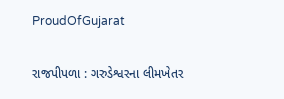ProudOfGujarat

રાજપીપળા : ગરુડેશ્વરના લીમખેતર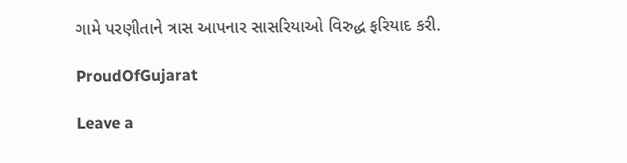ગામે પરણીતાને ત્રાસ આપનાર સાસરિયાઓ વિરુદ્ધ ફરિયાદ કરી.

ProudOfGujarat

Leave a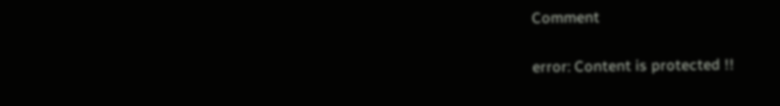Comment

error: Content is protected !!